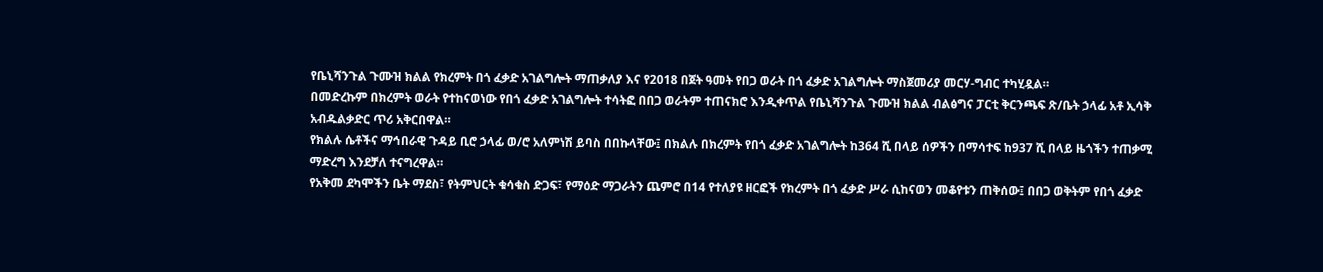የቤኒሻንጉል ጉሙዝ ክልል የክረምት በጎ ፈቃድ አገልግሎት ማጠቃለያ እና የ2018 በጀት ዓመት የበጋ ወራት በጎ ፈቃድ አገልግሎት ማስጀመሪያ መርሃ-ግብር ተካሂዷል።
በመድረኩም በክረምት ወራት የተከናወነው የበጎ ፈቃድ አገልግሎት ተሳትፎ በበጋ ወራትም ተጠናክሮ እንዲቀጥል የቤኒሻንጉል ጉሙዝ ክልል ብልፅግና ፓርቲ ቅርንጫፍ ጽ/ቤት ኃላፊ አቶ ኢሳቅ አብዱልቃድር ጥሪ አቅርበዋል።
የክልሉ ሴቶችና ማኅበራዊ ጉዳይ ቢሮ ኃላፊ ወ/ሮ አለምነሽ ይባስ በበኩላቸው፤ በክልሉ በክረምት የበጎ ፈቃድ አገልግሎት ከ364 ሺ በላይ ሰዎችን በማሳተፍ ከ937 ሺ በላይ ዜጎችን ተጠቃሚ ማድረግ እንደቻለ ተናግረዋል።
የአቅመ ደካሞችን ቤት ማደስ፣ የትምህርት ቁሳቁስ ድጋፍ፣ የማዕድ ማጋራትን ጨምሮ በ14 የተለያዩ ዘርፎች የክረምት በጎ ፈቃድ ሥራ ሲከናወን መቆየቱን ጠቅሰው፤ በበጋ ወቅትም የበጎ ፈቃድ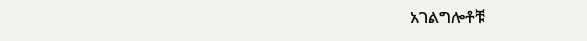አገልግሎቶቹ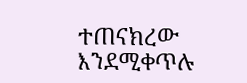ተጠናክረው እንደሚቀጥሉ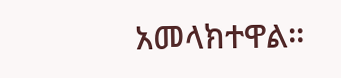አመላክተዋል።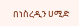በነስረዲን ሀሚድ